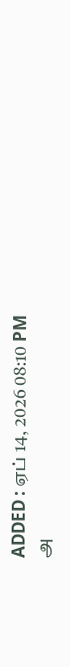ADDED : ஏப் 14, 2026 08:10 PM
அ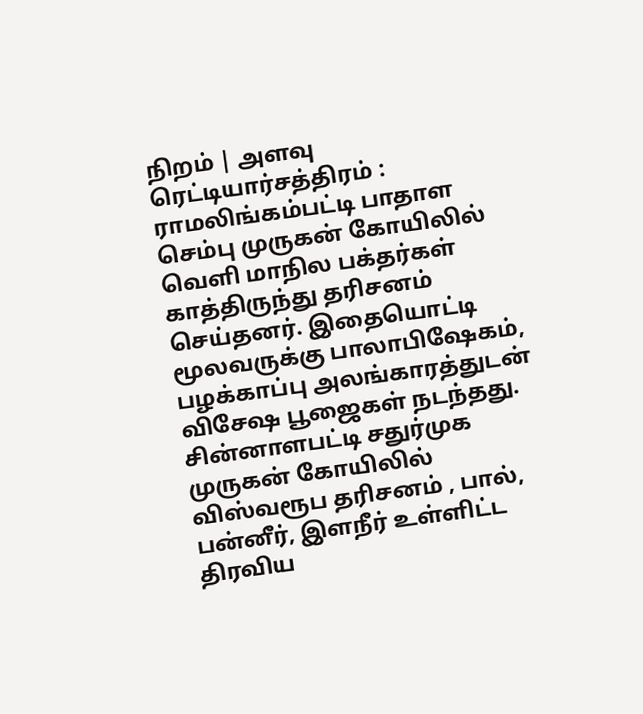நிறம் | அளவு
ரெட்டியார்சத்திரம் : ராமலிங்கம்பட்டி பாதாள செம்பு முருகன் கோயிலில் வெளி மாநில பக்தர்கள் காத்திருந்து தரிசனம் செய்தனர். இதையொட்டி மூலவருக்கு பாலாபிஷேகம், பழக்காப்பு அலங்காரத்துடன் விசேஷ பூஜைகள் நடந்தது.
சின்னாளபட்டி சதுர்முக முருகன் கோயிலில் விஸ்வரூப தரிசனம் , பால், பன்னீர், இளநீர் உள்ளிட்ட திரவிய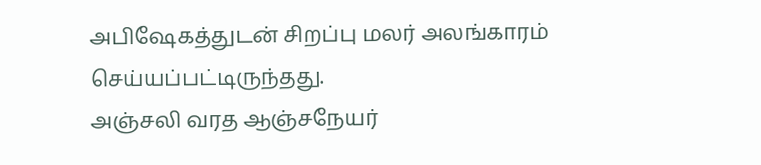அபிஷேகத்துடன் சிறப்பு மலர் அலங்காரம் செய்யப்பட்டிருந்தது.
அஞ்சலி வரத ஆஞ்சநேயர்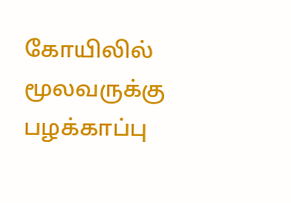கோயிலில் மூலவருக்கு பழக்காப்பு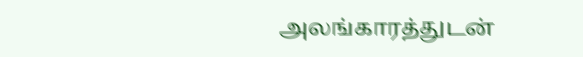அலங்காரத்துடன்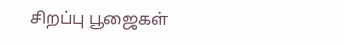சிறப்பு பூஜைகள்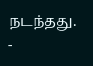நடந்தது.
-